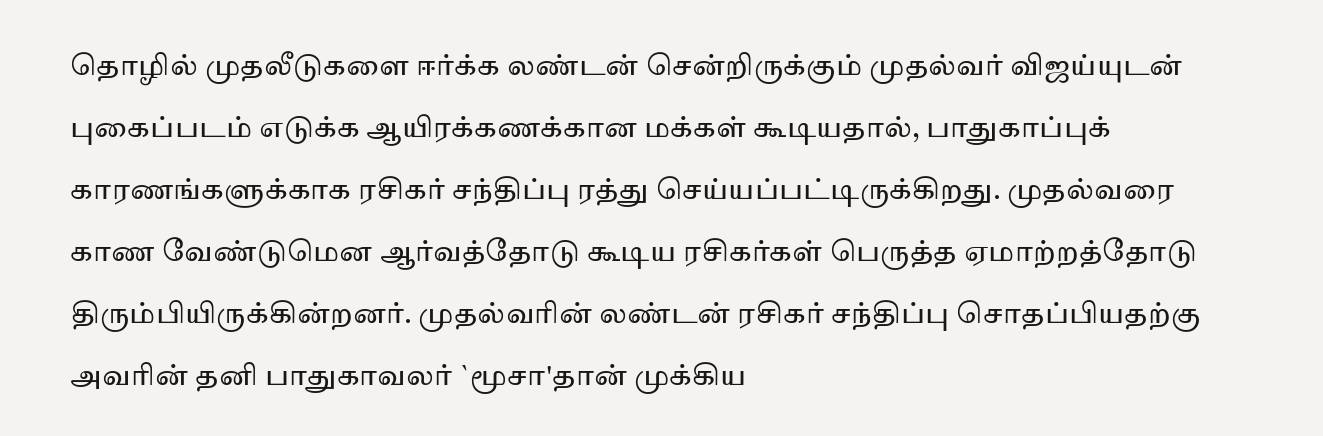தொழில் முதலீடுகளை ஈர்க்க லண்டன் சென்றிருக்கும் முதல்வர் விஜய்யுடன் புகைப்படம் எடுக்க ஆயிரக்கணக்கான மக்கள் கூடியதால், பாதுகாப்புக் காரணங்களுக்காக ரசிகர் சந்திப்பு ரத்து செய்யப்பட்டிருக்கிறது. முதல்வரை காண வேண்டுமென ஆர்வத்தோடு கூடிய ரசிகர்கள் பெருத்த ஏமாற்றத்தோடு திரும்பியிருக்கின்றனர். முதல்வரின் லண்டன் ரசிகர் சந்திப்பு சொதப்பியதற்கு அவரின் தனி பாதுகாவலர் `மூசா'தான் முக்கிய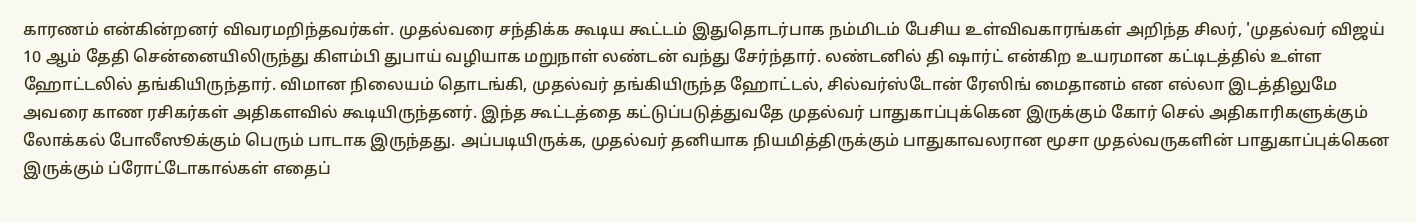காரணம் என்கின்றனர் விவரமறிந்தவர்கள். முதல்வரை சந்திக்க கூடிய கூட்டம் இதுதொடர்பாக நம்மிடம் பேசிய உள்விவகாரங்கள் அறிந்த சிலர், 'முதல்வர் விஜய் 10 ஆம் தேதி சென்னையிலிருந்து கிளம்பி துபாய் வழியாக மறுநாள் லண்டன் வந்து சேர்ந்தார். லண்டனில் தி ஷார்ட் என்கிற உயரமான கட்டிடத்தில் உள்ள ஹோட்டலில் தங்கியிருந்தார். விமான நிலையம் தொடங்கி, முதல்வர் தங்கியிருந்த ஹோட்டல், சில்வர்ஸ்டோன் ரேஸிங் மைதானம் என எல்லா இடத்திலுமே அவரை காண ரசிகர்கள் அதிகளவில் கூடியிருந்தனர். இந்த கூட்டத்தை கட்டுப்படுத்துவதே முதல்வர் பாதுகாப்புக்கென இருக்கும் கோர் செல் அதிகாரிகளுக்கும் லோக்கல் போலீஸூக்கும் பெரும் பாடாக இருந்தது. அப்படியிருக்க, முதல்வர் தனியாக நியமித்திருக்கும் பாதுகாவலரான மூசா முதல்வருகளின் பாதுகாப்புக்கென இருக்கும் ப்ரோட்டோகால்கள் எதைப்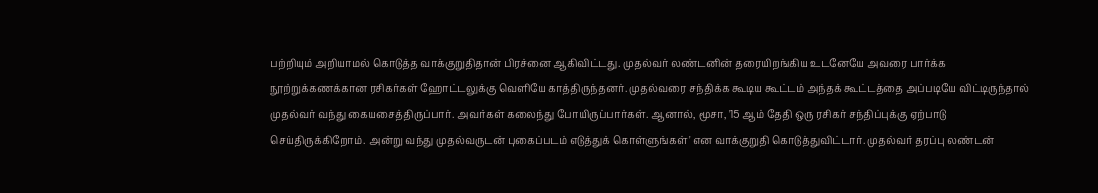பற்றியும் அறியாமல் கொடுத்த வாக்குறுதிதான் பிரச்னை ஆகிவிட்டது. முதல்வர் லண்டனின் தரையிறங்கிய உடனேயே அவரை பார்க்க நூற்றுக்கணக்கான ரசிகர்கள் ஹோட்டலுக்கு வெளியே காத்திருந்தனர். முதல்வரை சந்திக்க கூடிய கூட்டம் அந்தக் கூட்டத்தை அப்படியே விட்டிருந்தால் முதல்வர் வந்து கையசைத்திருப்பார். அவர்கள் கலைந்து போயிருப்பார்கள். ஆனால், மூசா, '15 ஆம் தேதி ஒரு ரசிகர் சந்திப்புக்கு ஏற்பாடு செய்திருக்கிறோம். அன்று வந்து முதல்வருடன் புகைப்படம் எடுத்துக் கொள்ளுங்கள்' என வாக்குறுதி கொடுத்துவிட்டார். முதல்வர் தரப்பு லண்டன்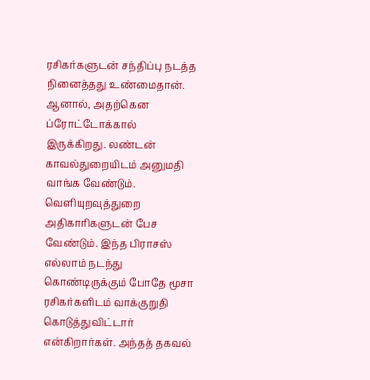ரசிகர்களுடன் சந்திப்பு நடத்த நினைத்தது உண்மைதான். ஆனால், அதற்கென ப்ரோட்டோக்கால் இருக்கிறது. லண்டன் காவல்துறையிடம் அனுமதி வாங்க வேண்டும். வெளியுறவுத்துறை அதிகாரிகளுடன் பேச வேண்டும். இந்த பிராசஸ் எல்லாம் நடந்து கொண்டிருக்கும் போதே மூசா ரசிகர்களிடம் வாக்குறுதி கொடுத்துவிட்டார் என்கிறார்கள். அந்தத் தகவல்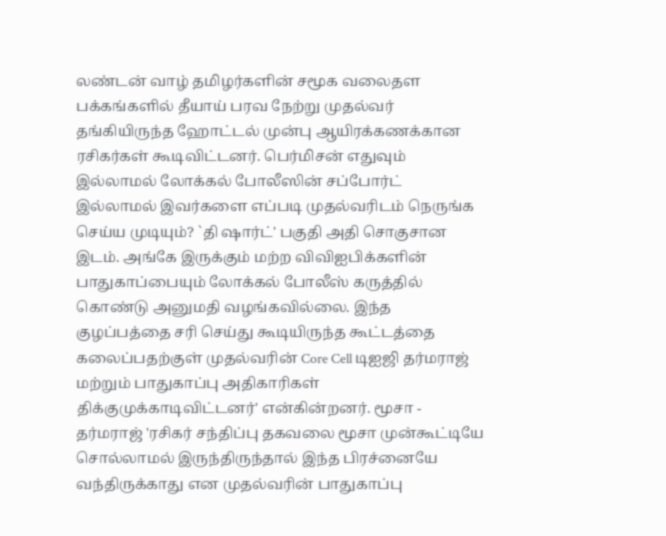லண்டன் வாழ் தமிழர்களின் சமூக வலைதள பக்கங்களில் தீயாய் பரவ நேற்று முதல்வர் தங்கியிருந்த ஹோட்டல் முன்பு ஆயிரக்கணக்கான ரசிகர்கள் கூடிவிட்டனர். பெர்மிசன் எதுவும் இல்லாமல் லோக்கல் போலீஸின் சப்போர்ட் இல்லாமல் இவர்களை எப்படி முதல்வரிடம் நெருங்க செய்ய முடியும்? `தி ஷார்ட்' பகுதி அதி சொகுசான இடம். அங்கே இருக்கும் மற்ற விவிஐபிக்களின் பாதுகாப்பையும் லோக்கல் போலீஸ் கருத்தில் கொண்டு அனுமதி வழங்கவில்லை. இந்த குழப்பத்தை சரி செய்து கூடியிருந்த கூட்டத்தை கலைப்பதற்குள் முதல்வரின் Core Cell டிஐஜி தர்மராஜ் மற்றும் பாதுகாப்பு அதிகாரிகள் திக்குமுக்காடிவிட்டனர்' என்கின்றனர். மூசா - தர்மராஜ் 'ரசிகர் சந்திப்பு தகவலை மூசா முன்கூட்டியே சொல்லாமல் இருந்திருந்தால் இந்த பிரச்னையே வந்திருக்காது என முதல்வரின் பாதுகாப்பு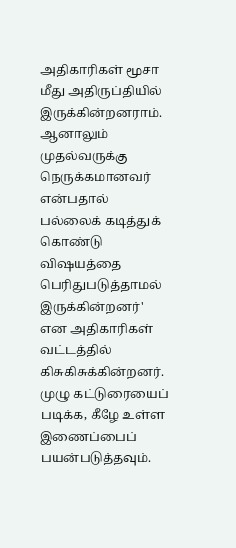அதிகாரிகள் மூசா மீது அதிருப்தியில் இருக்கின்றனராம். ஆனாலும் முதல்வருக்கு நெருக்கமானவர் என்பதால் பல்லைக் கடித்துக் கொண்டு விஷயத்தை பெரிதுபடுத்தாமல் இருக்கின்றனர்' என அதிகாரிகள் வட்டத்தில் கிசுகிசுக்கின்றனர். முழு கட்டுரையைப் படிக்க, கீழே உள்ள இணைப்பைப் பயன்படுத்தவும்.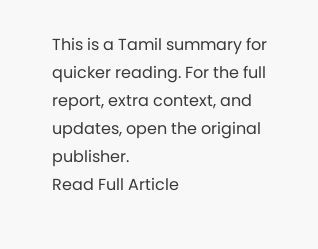This is a Tamil summary for quicker reading. For the full report, extra context, and updates, open the original publisher.
Read Full Article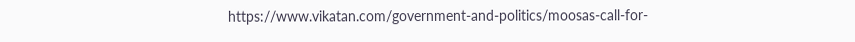https://www.vikatan.com/government-and-politics/moosas-call-for-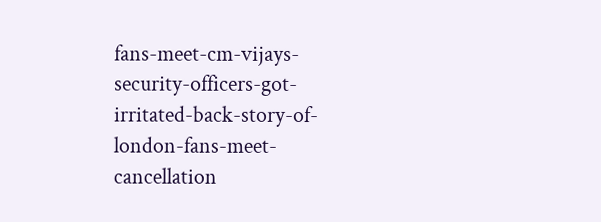fans-meet-cm-vijays-security-officers-got-irritated-back-story-of-london-fans-meet-cancellation